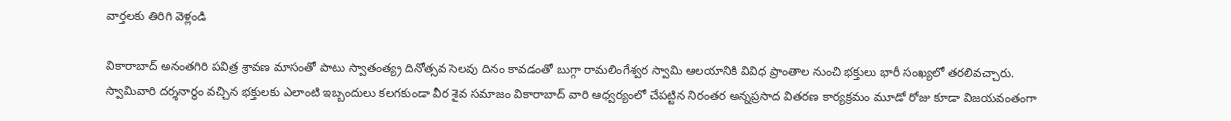వార్తలకు తిరిగి వెళ్లండి

వికారాబాద్ అనంతగిరి పవిత్ర శ్రావణ మాసంతో పాటు స్వాతంత్య్ర దినోత్సవ సెలవు దినం కావడంతో బుగ్గా రామలింగేశ్వర స్వామి ఆలయానికి వివిధ ప్రాంతాల నుంచి భక్తులు భారీ సంఖ్యలో తరలివచ్చారు.
స్వామివారి దర్శనార్థం వచ్చిన భక్తులకు ఎలాంటి ఇబ్బందులు కలగకుండా వీర శైవ సమాజం వికారాబాద్ వారి ఆధ్వర్యంలో చేపట్టిన నిరంతర అన్నప్రసాద వితరణ కార్యక్రమం మూడో రోజు కూడా విజయవంతంగా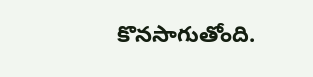కొనసాగుతోంది.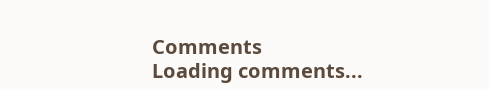Comments
Loading comments...